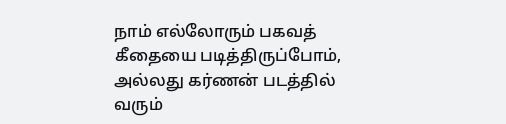நாம் எல்லோரும் பகவத் கீதையை படித்திருப்போம், அல்லது கர்ணன் படத்தில் வரும்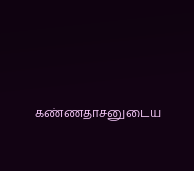கண்ணதாசனுடைய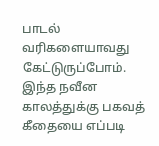பாடல் வரிகளையாவது கேட்டுருப்போம். இந்த நவீன காலத்துக்கு பகவத் கீதையை எப்படி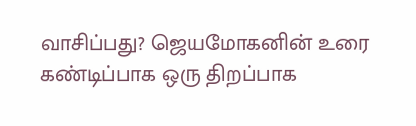வாசிப்பது? ஜெயமோகனின் உரை கண்டிப்பாக ஒரு திறப்பாக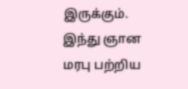இருக்கும். இந்து ஞான மரபு பற்றிய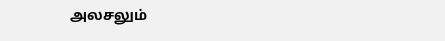அலசலும்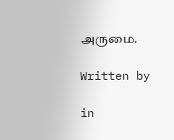அருமை.

Written by

in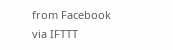from Facebook
via IFTTT